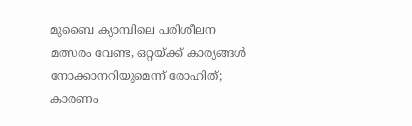മുബൈ ക്യാമ്പിലെ പരിശീലന മത്സരം വേണ്ട, ഒറ്റയ്ക്ക് കാര്യങ്ങൾ നോക്കാനറിയുമെന്ന് രോഹിത്; കാരണം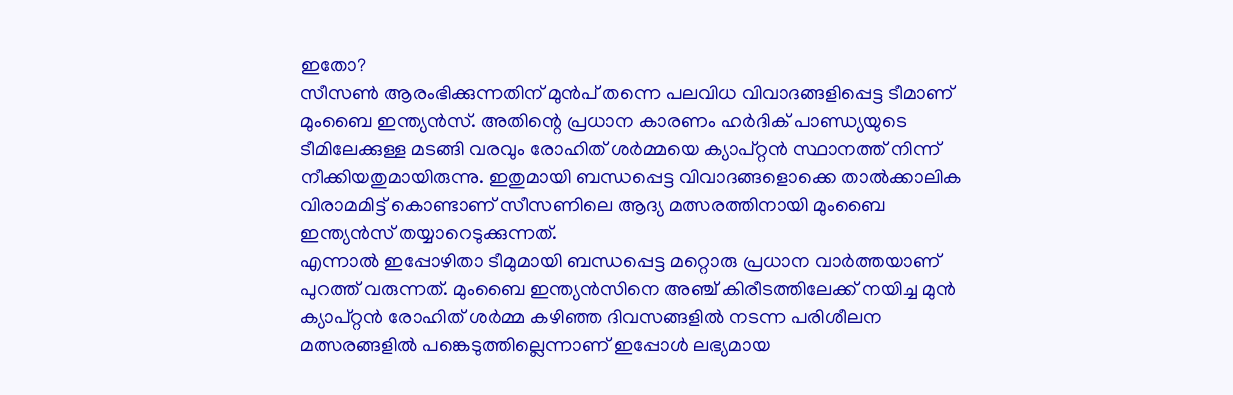ഇതോ?
സീസൺ ആരംഭിക്കുന്നതിന് മുൻപ് തന്നെ പലവിധ വിവാദങ്ങളിപ്പെട്ട ടീമാണ് മുംബൈ ഇന്ത്യൻസ്. അതിന്റെ പ്രധാന കാരണം ഹർദിക് പാണ്ഡ്യയുടെ ടീമിലേക്കുള്ള മടങ്ങി വരവും രോഹിത് ശർമ്മയെ ക്യാപ്റ്റൻ സ്ഥാനത്ത് നിന്ന് നീക്കിയതുമായിരുന്നു. ഇതുമായി ബന്ധപ്പെട്ട വിവാദങ്ങളൊക്കെ താൽക്കാലിക വിരാമമിട്ട് കൊണ്ടാണ് സീസണിലെ ആദ്യ മത്സരത്തിനായി മുംബൈ ഇന്ത്യൻസ് തയ്യാറെടുക്കുന്നത്.
എന്നാൽ ഇപ്പോഴിതാ ടീമുമായി ബന്ധപ്പെട്ട മറ്റൊരു പ്രധാന വാർത്തയാണ് പുറത്ത് വരുന്നത്. മുംബൈ ഇന്ത്യൻസിനെ അഞ്ച് കിരീടത്തിലേക്ക് നയിച്ച മുൻ ക്യാപ്റ്റൻ രോഹിത് ശർമ്മ കഴിഞ്ഞ ദിവസങ്ങളിൽ നടന്ന പരിശീലന മത്സരങ്ങളിൽ പങ്കെടുത്തില്ലെന്നാണ് ഇപ്പോൾ ലഭ്യമായ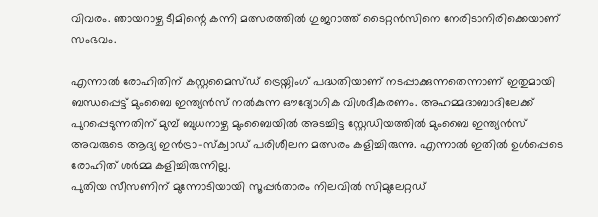വിവരം. ഞായറാഴ്ച ടീമിന്റെ കന്നി മത്സരത്തിൽ ഗുജറാത്ത് ടൈറ്റൻസിനെ നേരിടാനിരിക്കെയാണ് സംഭവം.

എന്നാൽ രോഹിതിന് കസ്റ്റമൈസ്ഡ് ട്രെയ്നിംഗ് പദ്ധതിയാണ് നടപ്പാക്കുന്നതെന്നാണ് ഇതുമായി ബന്ധപ്പെട്ട് മുംബൈ ഇന്ത്യൻസ് നൽകുന്ന ഔദ്യോഗിക വിശദീകരണം. അഹമ്മദാബാദിലേക്ക് പുറപ്പെടുന്നതിന് മുമ്പ് ബുധനാഴ്ച മുംബൈയിൽ അടച്ചിട്ട സ്റ്റേഡിയത്തിൽ മുംബൈ ഇന്ത്യൻസ് അവരുടെ ആദ്യ ഇൻട്രാ-സ്ക്വാഡ് പരിശീലന മത്സരം കളിച്ചിരുന്നു. എന്നാൽ ഇതിൽ ഉൾപ്പെടെ രോഹിത് ശർമ്മ കളിച്ചിരുന്നില്ല.
പുതിയ സീസണിന് മുന്നോടിയായി സൂപ്പർതാരം നിലവിൽ സിമുലേറ്റഡ്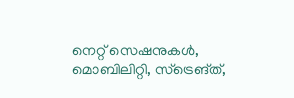നെറ്റ് സെഷനുകൾ, മൊബിലിറ്റി, സ്ട്രെങ്ത്,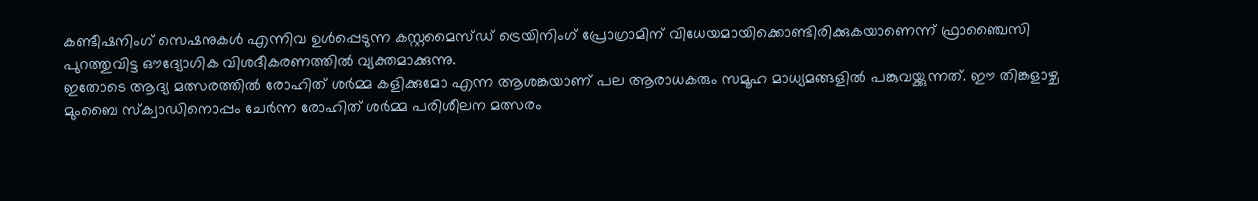കണ്ടീഷനിംഗ് സെഷനുകൾ എന്നിവ ഉൾപ്പെടുന്ന കസ്റ്റമൈസ്ഡ് ട്രെയിനിംഗ് പ്രോഗ്രാമിന് വിധേയമായിക്കൊണ്ടിരിക്കുകയാണെന്ന് ഫ്രാഞ്ചൈസി പുറത്തുവിട്ട ഔദ്യോഗിക വിശദീകരണത്തിൽ വ്യക്തമാക്കുന്നു.
ഇതോടെ ആദ്യ മത്സരത്തിൽ രോഹിത് ശർമ്മ കളിക്കുമോ എന്ന ആശങ്കയാണ് പല ആരാധകരും സമൂഹ മാധ്യമങ്ങളിൽ പങ്കുവയ്ക്കുന്നത്. ഈ തിങ്കളാഴ്ച മുംബൈ സ്ക്വാഡിനൊപ്പം ചേർന്ന രോഹിത് ശർമ്മ പരിശീലന മത്സരം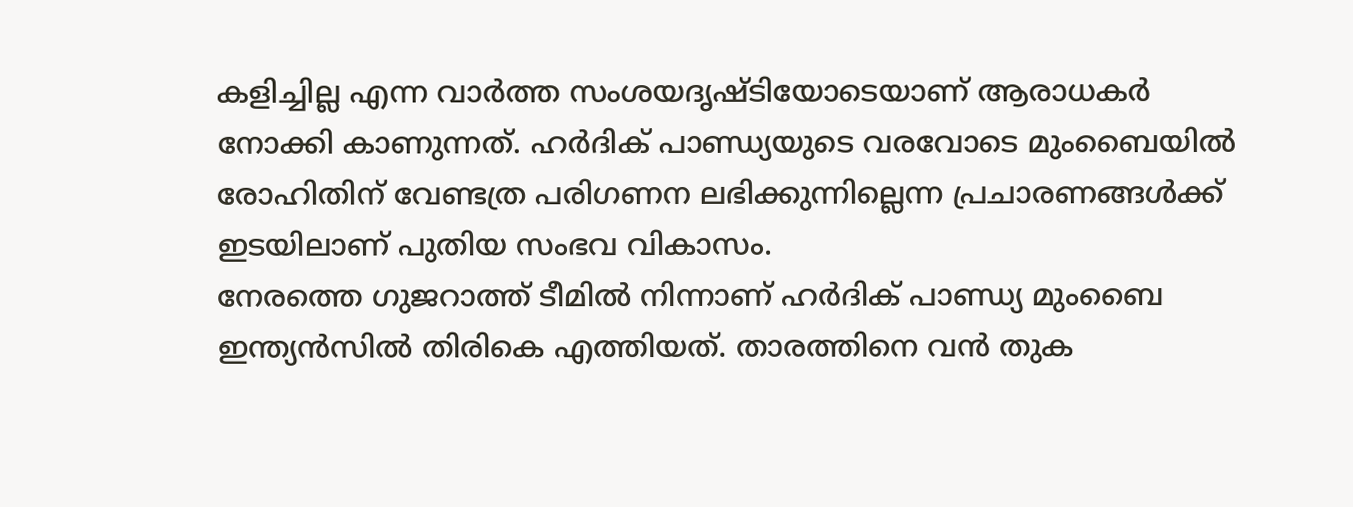കളിച്ചില്ല എന്ന വാർത്ത സംശയദൃഷ്ടിയോടെയാണ് ആരാധകർ നോക്കി കാണുന്നത്. ഹർദിക് പാണ്ഡ്യയുടെ വരവോടെ മുംബൈയിൽ രോഹിതിന് വേണ്ടത്ര പരിഗണന ലഭിക്കുന്നില്ലെന്ന പ്രചാരണങ്ങൾക്ക് ഇടയിലാണ് പുതിയ സംഭവ വികാസം.
നേരത്തെ ഗുജറാത്ത് ടീമിൽ നിന്നാണ് ഹർദിക് പാണ്ഡ്യ മുംബൈ ഇന്ത്യൻസിൽ തിരികെ എത്തിയത്. താരത്തിനെ വൻ തുക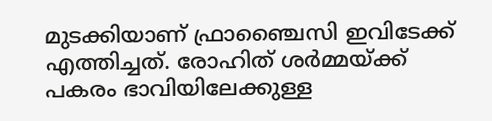മുടക്കിയാണ് ഫ്രാഞ്ചൈസി ഇവിടേക്ക് എത്തിച്ചത്. രോഹിത് ശർമ്മയ്ക്ക് പകരം ഭാവിയിലേക്കുള്ള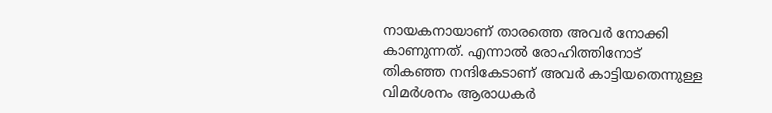നായകനായാണ് താരത്തെ അവർ നോക്കി കാണുന്നത്. എന്നാൽ രോഹിത്തിനോട് തികഞ്ഞ നന്ദികേടാണ് അവർ കാട്ടിയതെന്നുള്ള വിമർശനം ആരാധകർ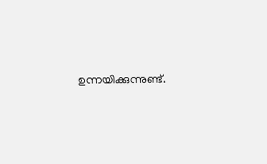ഉന്നയിക്കുന്നുണ്ട്.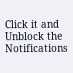Click it and Unblock the Notifications